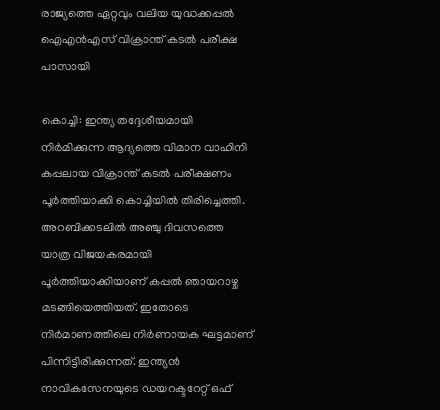രാജ്യത്തെ ഏറ്റവും വലിയ യുദ്ധക്കപ്പല്‍ ഐഎന്‍എസ് വിക്രാന്ത് കടല്‍ പരീക്ഷ പാസായി

കൊച്ചി: ഇന്ത്യ തദ്ദേശീയമായി നിര്‍മിക്കുന്ന ആദ്യത്തെ വിമാന വാഹിനി കപ്പലായ വിക്രാന്ത് കടല്‍ പരീക്ഷണം പൂര്‍ത്തിയാക്കി കൊച്ചിയില്‍ തിരിച്ചെത്തി. അറബിക്കടലില്‍ അഞ്ചു ദിവസത്തെ യാത്ര വിജയകരമായി പൂര്‍ത്തിയാക്കിയാണ് കപ്പല്‍ ഞായറാഴ്ച മടങ്ങിയെത്തിയത്. ഇതോടെ നിര്‍മാണത്തിലെ നിര്‍ണായക ഘട്ടമാണ് പിന്നിട്ടിരിക്കുന്നത്. ഇന്ത്യന്‍ നാവികസേനയുടെ ഡയറക്ടറേറ്റ് ഒഫ്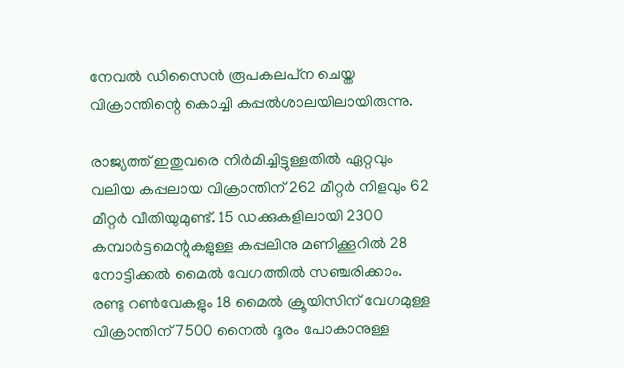നേവല്‍ ഡിസൈന്‍ രൂപകലപ്‌ന ചെയ്ത വിക്രാന്തിന്റെ കൊച്ചി കപ്പല്‍ശാലയിലായിരുന്നു.

രാജ്യത്ത് ഇതുവരെ നിര്‍മിച്ചിട്ടുള്ളതില്‍ ഏറ്റവും വലിയ കപ്പലായ വിക്രാന്തിന് 262 മീറ്റര്‍ നിളവും 62 മീറ്റര്‍ വീതിയുമുണ്ട്. 15 ഡക്കുകളിലായി 2300 കമ്പാര്‍ട്ടമെന്റുകളുള്ള കപ്പലിനു മണിക്കൂറില്‍ 28 നോട്ടിക്കല്‍ മൈല്‍ വേഗത്തില്‍ സഞ്ചരിക്കാം. രണ്ടു റണ്‍വേകളും 18 മൈല്‍ ക്രൂയിസിന് വേഗമുള്ള വിക്രാന്തിന് 7500 നൈല്‍ ദൂരം പോകാനുള്ള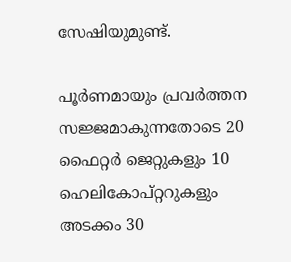സേഷിയുമുണ്ട്.

പൂര്‍ണമായും പ്രവര്‍ത്തന സജ്ജമാകുന്നതോടെ 20 ഫൈറ്റര്‍ ജെറ്റുകളും 10 ഹെലികോപ്റ്ററുകളും അടക്കം 30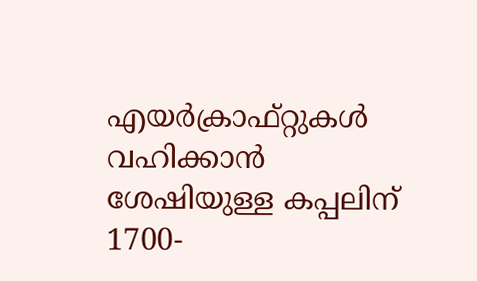എയര്‍ക്രാഫ്റ്റുകള്‍ വഹിക്കാന്‍ ശേഷിയുള്ള കപ്പലിന് 1700-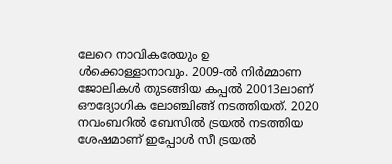ലേറെ നാവികരേയും ഉ
ള്‍ക്കൊള്ളാനാവും. 2009-ല്‍ നിര്‍മ്മാണ ജോലികള്‍ തുടങ്ങിയ കപ്പല്‍ 20013ലാണ് ഔദ്യോഗിക ലോഞ്ചിങ്ങ് നടത്തിയത്. 2020 നവംബറില്‍ ബേസില്‍ ട്രയല്‍ നടത്തിയ ശേഷമാണ് ഇപ്പോള്‍ സീ ട്രയല്‍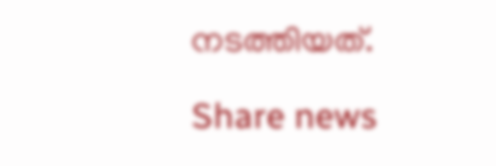നടത്തിയത്.

Share news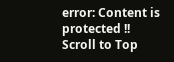error: Content is protected !!
Scroll to Top